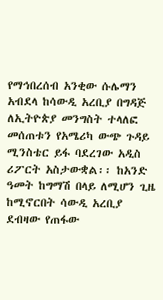የማኅበረሰብ አንቂው ሱሌማን አብደላ ከሳውዲ አረቢያ በግዳጅ ለኢትዮጵያ መንግስት ተላለፎ መሰጠቱን የአሜሪካ ውጭ ጉዳይ ሚንስቴር ይፋ ባደረገው አዲስ ሪፖርት አስታውቋል፡፡ ከአንድ ዓመት ከግማሽ በላይ ለሚሆን ጊዜ ከሚኖርበት ሳውዲ አረቢያ ደብዛው የጠፋው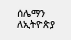ሰሌማን ለኢትዮጵያ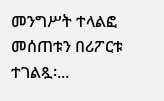መንግሥት ተላልፎ መሰጠቱን በሪፖርቱ ተገልጿ፡...